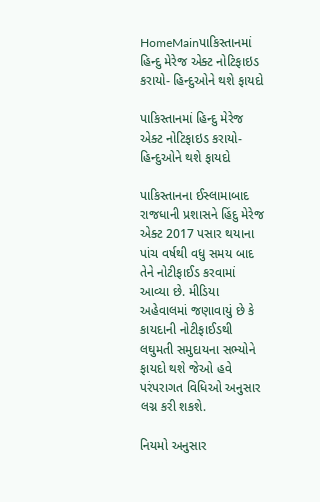HomeMainપાકિસ્તાનમાં હિન્દુ મેરેજ એક્ટ નોટિફાઇડ કરાયો- હિન્દુઓને થશે ફાયદો

પાકિસ્તાનમાં હિન્દુ મેરેજ એક્ટ નોટિફાઇડ કરાયો- હિન્દુઓને થશે ફાયદો

પાકિસ્તાનના ઈસ્લામાબાદ રાજધાની પ્રશાસને હિંદુ મેરેજ એક્ટ 2017 પસાર થયાના પાંચ વર્ષથી વધુ સમય બાદ તેને નોટીફાઈડ કરવામાં આવ્યા છે. મીડિયા અહેવાલમાં જણાવાયું છે કે કાયદાની નોટીફાઈડથી લઘુમતી સમુદાયના સભ્યોને ફાયદો થશે જેઓ હવે પરંપરાગત વિધિઓ અનુસાર લગ્ન કરી શકશે.

નિયમો અનુસાર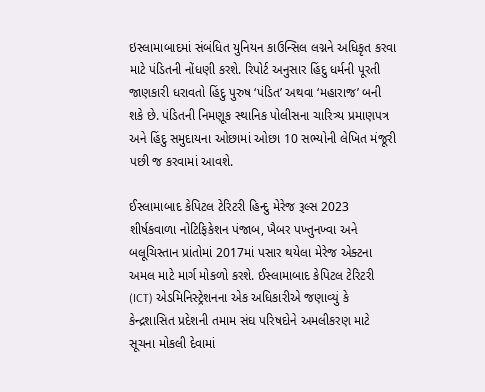ઇસ્લામાબાદમાં સંબંધિત યુનિયન કાઉન્સિલ લગ્નને અધિકૃત કરવા માટે પંડિતની નોંધણી કરશે. રિપોર્ટ અનુસાર હિંદુ ધર્મની પૂરતી જાણકારી ધરાવતો હિંદુ પુરુષ ‘પંડિત’ અથવા ‘મહારાજ’ બની શકે છે. પંડિતની નિમણૂક સ્થાનિક પોલીસના ચારિત્ર્ય પ્રમાણપત્ર અને હિંદુ સમુદાયના ઓછામાં ઓછા 10 સભ્યોની લેખિત મંજૂરી પછી જ કરવામાં આવશે.

ઈસ્લામાબાદ કેપિટલ ટેરિટરી હિન્દુ મેરેજ રૂલ્સ 2023 શીર્ષકવાળા નોટિફિકેશન પંજાબ, ખૈબર પખ્તુનખ્વા અને બલૂચિસ્તાન પ્રાંતોમાં 2017માં પસાર થયેલા મેરેજ એક્ટના અમલ માટે માર્ગ મોકળો કરશે. ઈસ્લામાબાદ કેપિટલ ટેરિટરી (ICT) એડમિનિસ્ટ્રેશનના એક અધિકારીએ જણાવ્યું કે કેન્દ્રશાસિત પ્રદેશની તમામ સંઘ પરિષદોને અમલીકરણ માટે સૂચના મોકલી દેવામાં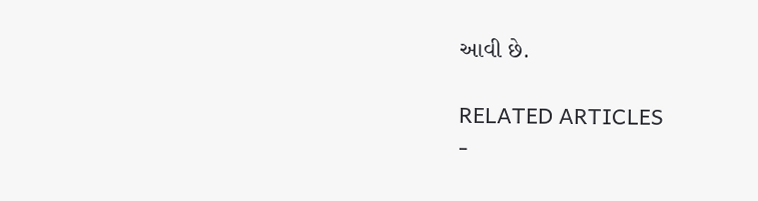આવી છે.

RELATED ARTICLES
-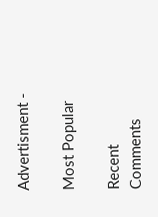Advertisment -

Most Popular

Recent Comments